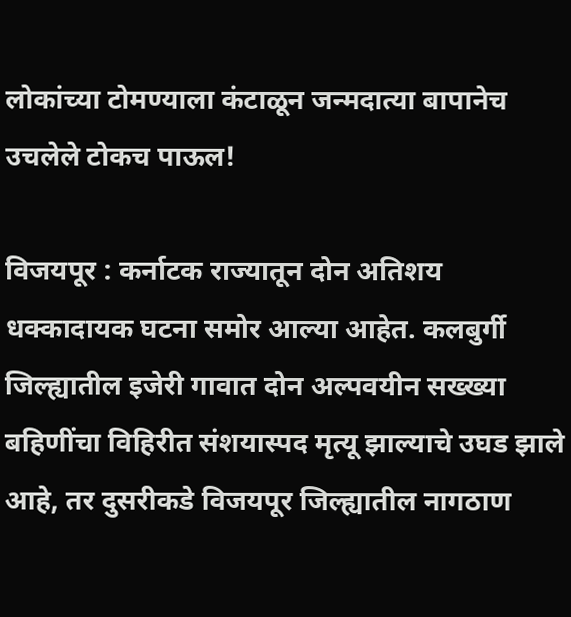लोकांच्या टोमण्याला कंटाळून जन्मदात्या बापानेच उचलेले टोकच पाऊल!

विजयपूर : कर्नाटक राज्यातून दोन अतिशय धक्कादायक घटना समोर आल्या आहेत. कलबुर्गी जिल्ह्यातील इजेरी गावात दोन अल्पवयीन सख्ख्या बहिणींचा विहिरीत संशयास्पद मृत्यू झाल्याचे उघड झाले आहे, तर दुसरीकडे विजयपूर जिल्ह्यातील नागठाण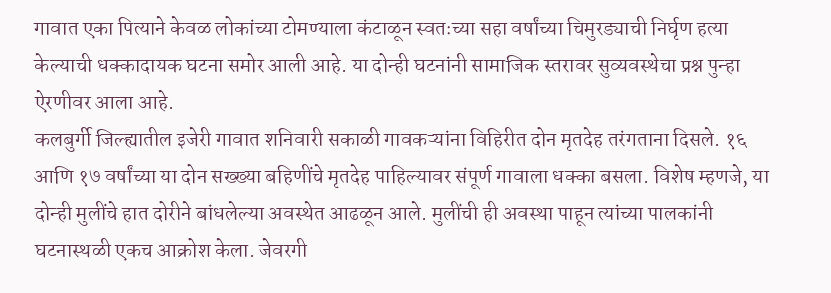गावात एका पित्याने केवळ लोकांच्या टोमण्याला कंटाळून स्वतःच्या सहा वर्षांच्या चिमुरड्याची निर्घृण हत्या केल्याची धक्कादायक घटना समोर आली आहे. या दोन्ही घटनांनी सामाजिक स्तरावर सुव्यवस्थेचा प्रश्न पुन्हा ऐरणीवर आला आहे.
कलबुर्गी जिल्ह्यातील इजेरी गावात शनिवारी सकाळी गावकऱ्यांना विहिरीत दोन मृतदेह तरंगताना दिसले. १६ आणि १७ वर्षांच्या या दोन सख्ख्या बहिणींचे मृतदेह पाहिल्यावर संपूर्ण गावाला धक्का बसला. विशेष म्हणजे, या दोन्ही मुलींचे हात दोरीने बांधलेल्या अवस्थेत आढळून आले. मुलींची ही अवस्था पाहून त्यांच्या पालकांनी घटनास्थळी एकच आक्रोश केला. जेवरगी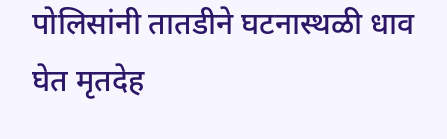पोलिसांनी तातडीने घटनास्थळी धाव घेत मृतदेह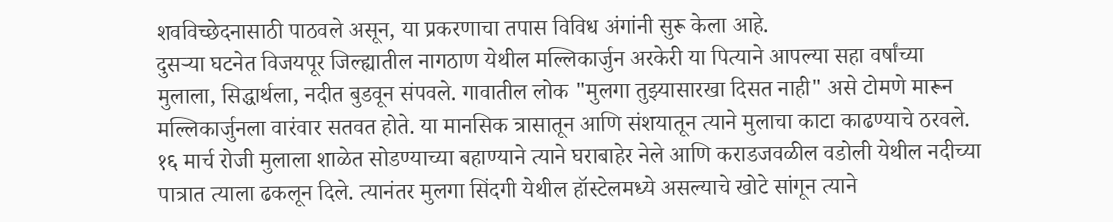शवविच्छेदनासाठी पाठवले असून, या प्रकरणाचा तपास विविध अंगांनी सुरू केला आहे.
दुसऱ्या घटनेत विजयपूर जिल्ह्यातील नागठाण येथील मल्लिकार्जुन अरकेरी या पित्याने आपल्या सहा वर्षांच्या मुलाला, सिद्धार्थला, नदीत बुडवून संपवले. गावातील लोक "मुलगा तुझ्यासारखा दिसत नाही" असे टोमणे मारून मल्लिकार्जुनला वारंवार सतवत होते. या मानसिक त्रासातून आणि संशयातून त्याने मुलाचा काटा काढण्याचे ठरवले. १६ मार्च रोजी मुलाला शाळेत सोडण्याच्या बहाण्याने त्याने घराबाहेर नेले आणि कराडजवळील वडोली येथील नदीच्या पात्रात त्याला ढकलून दिले. त्यानंतर मुलगा सिंदगी येथील हॉस्टेलमध्ये असल्याचे खोटे सांगून त्याने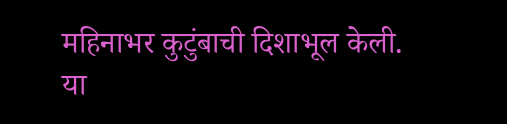महिनाभर कुटुंबाची दिशाभूल केली.
या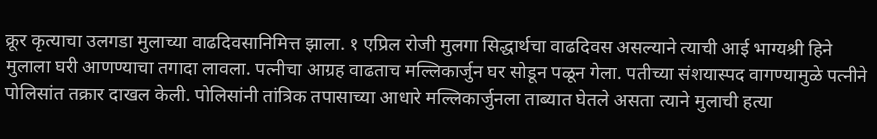क्रूर कृत्याचा उलगडा मुलाच्या वाढदिवसानिमित्त झाला. १ एप्रिल रोजी मुलगा सिद्धार्थचा वाढदिवस असल्याने त्याची आई भाग्यश्री हिने मुलाला घरी आणण्याचा तगादा लावला. पत्नीचा आग्रह वाढताच मल्लिकार्जुन घर सोडून पळून गेला. पतीच्या संशयास्पद वागण्यामुळे पत्नीने पोलिसांत तक्रार दाखल केली. पोलिसांनी तांत्रिक तपासाच्या आधारे मल्लिकार्जुनला ताब्यात घेतले असता त्याने मुलाची हत्या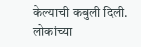केल्याची कबुली दिली. लोकांच्या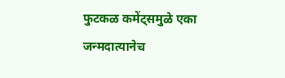फुटकळ कमेंट्समुळे एका जन्मदात्यानेच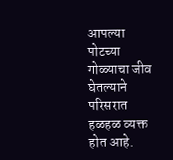आपल्या पोटच्या गोळ्याचा जीव घेतल्याने परिसरात हळहळ व्यक्त होत आहे.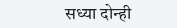सध्या दोन्ही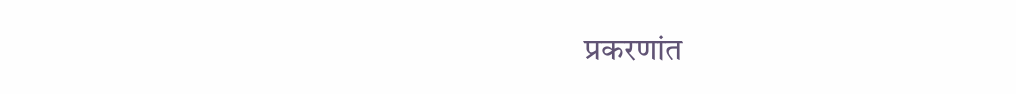प्रकरणांत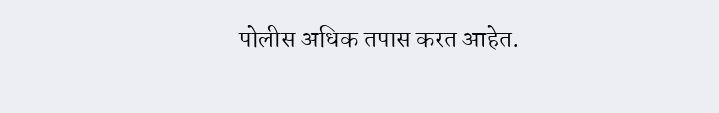पोलीस अधिक तपास करत आहेत.